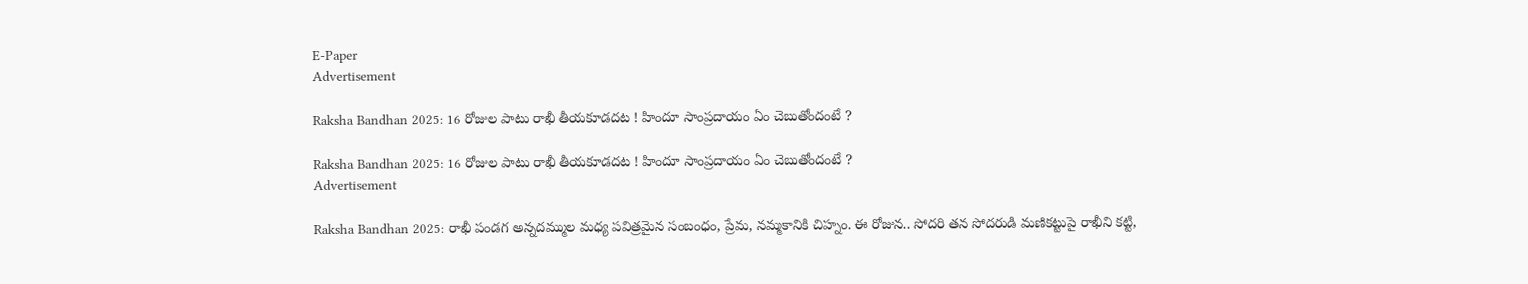E-Paper
Advertisement

Raksha Bandhan 2025: 16 రోజుల పాటు రాఖీ తీయకూడదట ! హిందూ సాంప్రదాయం ఏం చెబుతోందంటే ?

Raksha Bandhan 2025: 16 రోజుల పాటు రాఖీ తీయకూడదట ! హిందూ సాంప్రదాయం ఏం చెబుతోందంటే ?
Advertisement

Raksha Bandhan 2025: రాఖీ పండగ అన్నదమ్ముల మధ్య పవిత్రమైన సంబంధం, ప్రేమ, నమ్మకానికి చిహ్నం. ఈ రోజున.. సోదరి తన సోదరుడి మణికట్టుపై రాఖీని కట్టి,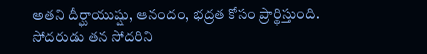అతని దీర్ఘాయుష్షు, ఆనందం, భద్రత కోసం ప్రార్థిస్తుంది. సోదరుడు తన సోదరిని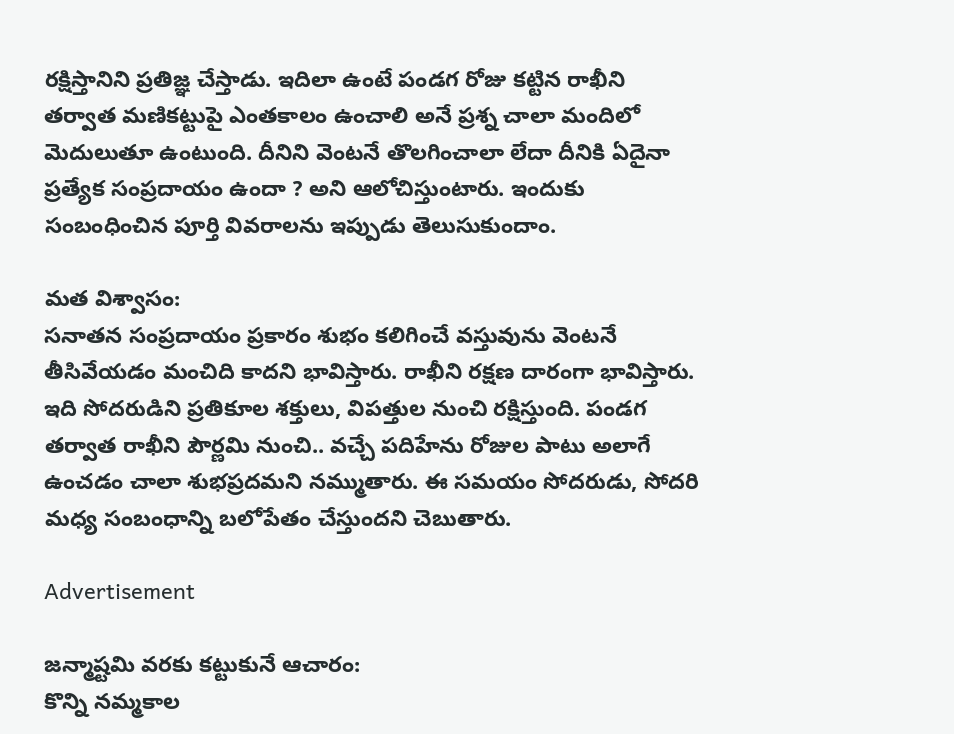రక్షిస్తానిని ప్రతిజ్ఞ చేస్తాడు. ఇదిలా ఉంటే పండగ రోజు కట్టిన రాఖీని తర్వాత మణికట్టుపై ఎంతకాలం ఉంచాలి అనే ప్రశ్న చాలా మందిలో మెదులుతూ ఉంటుంది. దీనిని వెంటనే తొలగించాలా లేదా దీనికి ఏదైనా ప్రత్యేక సంప్రదాయం ఉందా ? అని ఆలోచిస్తుంటారు. ఇందుకు సంబంధించిన పూర్తి వివరాలను ఇప్పుడు తెలుసుకుందాం.

మత విశ్వాసం:
సనాతన సంప్రదాయం ప్రకారం శుభం కలిగించే వస్తువును వెంటనే తీసివేయడం మంచిది కాదని భావిస్తారు. రాఖీని రక్షణ దారంగా భావిస్తారు. ఇది సోదరుడిని ప్రతికూల శక్తులు, విపత్తుల నుంచి రక్షిస్తుంది. పండగ తర్వాత రాఖీని పౌర్ణమి నుంచి.. వచ్చే పదిహేను రోజుల పాటు అలాగే ఉంచడం చాలా శుభప్రదమని నమ్ముతారు. ఈ సమయం సోదరుడు, సోదరి మధ్య సంబంధాన్ని బలోపేతం చేస్తుందని చెబుతారు.

Advertisement

జన్మాష్టమి వరకు కట్టుకునే ఆచారం:
కొన్ని నమ్మకాల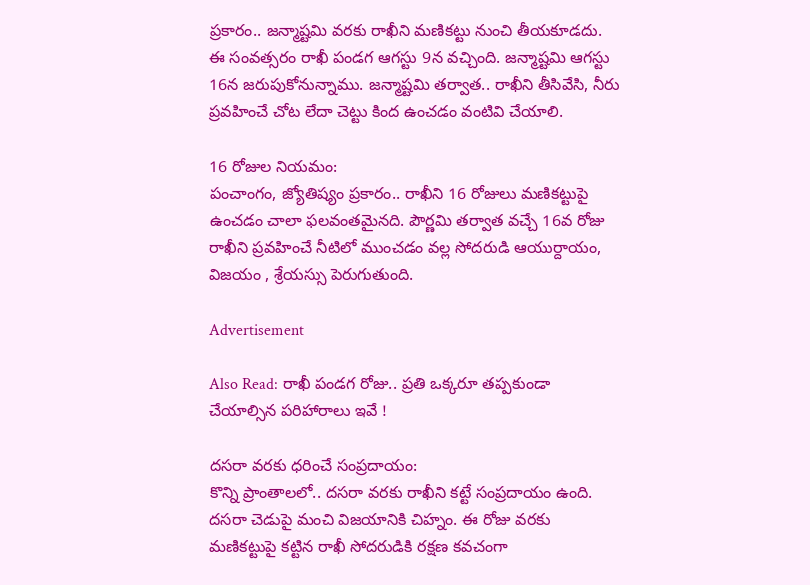ప్రకారం.. జన్మాష్టమి వరకు రాఖీని మణికట్టు నుంచి తీయకూడదు. ఈ సంవత్సరం రాఖీ పండగ ఆగస్టు 9న వచ్చింది. జన్మాష్టమి ఆగస్టు 16న జరుపుకోనున్నాము. జన్మాష్టమి తర్వాత.. రాఖీని తీసివేసి, నీరు ప్రవహించే చోట లేదా చెట్టు కింద ఉంచడం వంటివి చేయాలి.

16 రోజుల నియమం:
పంచాంగం, జ్యోతిష్యం ప్రకారం.. రాఖీని 16 రోజులు మణికట్టుపై ఉంచడం చాలా ఫలవంతమైనది. పౌర్ణమి తర్వాత వచ్చే 16వ రోజు రాఖీని ప్రవహించే నీటిలో ముంచడం వల్ల సోదరుడి ఆయుర్దాయం, విజయం , శ్రేయస్సు పెరుగుతుంది.

Advertisement

Also Read: రాఖీ పండగ రోజు.. ప్రతి ఒక్కరూ తప్పకుండా చేయాల్సిన పరిహారాలు ఇవే !

దసరా వరకు ధరించే సంప్రదాయం:
కొన్ని ప్రాంతాలలో.. దసరా వరకు రాఖీని కట్టే సంప్రదాయం ఉంది. దసరా చెడుపై మంచి విజయానికి చిహ్నం. ఈ రోజు వరకు మణికట్టుపై కట్టిన రాఖీ సోదరుడికి రక్షణ కవచంగా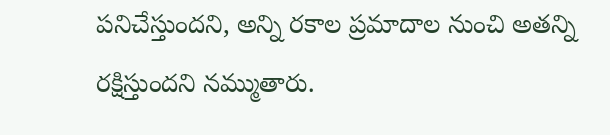పనిచేస్తుందని, అన్ని రకాల ప్రమాదాల నుంచి అతన్ని రక్షిస్తుందని నమ్ముతారు.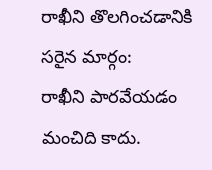రాఖీని తొలగించడానికి సరైన మార్గం:
రాఖీని పారవేయడం మంచిది కాదు.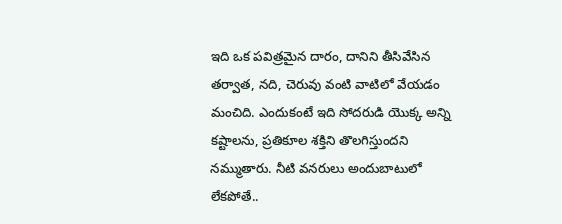ఇది ఒక పవిత్రమైన దారం, దానిని తీసివేసిన తర్వాత, నది, చెరువు వంటి వాటిలో వేయడం మంచిది. ఎందుకంటే ఇది సోదరుడి యొక్క అన్ని కష్టాలను, ప్రతికూల శక్తిని తొలగిస్తుందని నమ్ముతారు. నీటి వనరులు అందుబాటులో లేకపోతే..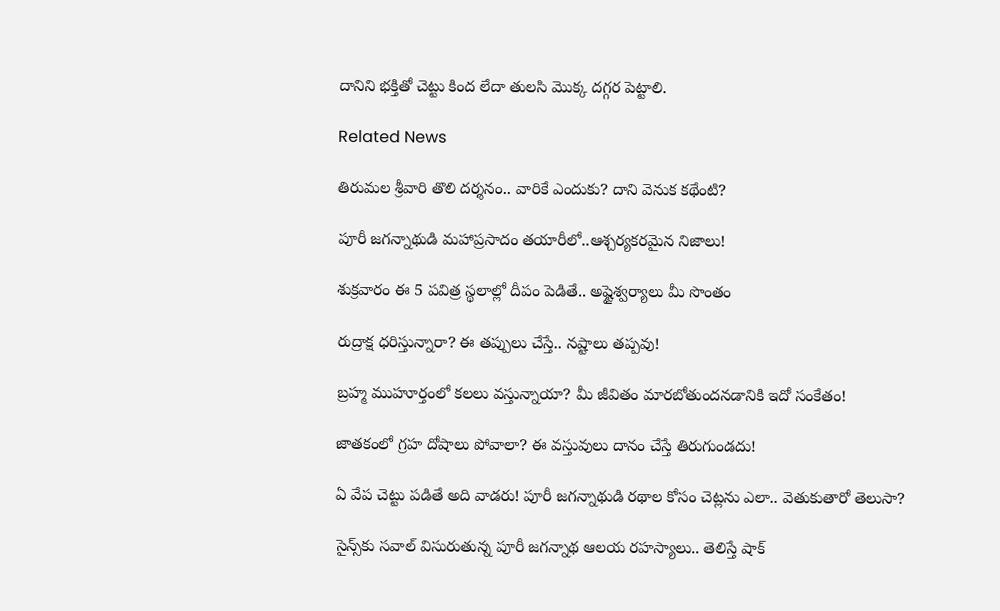దానిని భక్తితో చెట్టు కింద లేదా తులసి మొక్క దగ్గర పెట్టాలి.

Related News

తిరుమల శ్రీవారి తొలి దర్శనం.. వారికే ఎందుకు? దాని వెనుక కథేంటి?

పూరీ జగన్నాథుడి మహాప్రసాదం తయారీలో..ఆశ్చర్యకరమైన నిజాలు!

శుక్రవారం ఈ 5 పవిత్ర స్థలాల్లో దీపం పెడితే.. అష్టైశ్వర్యాలు మీ సొంతం

రుద్రాక్ష ధరిస్తున్నారా? ఈ తప్పులు చేస్తే.. నష్టాలు తప్పవు!

బ్రహ్మ ముహూర్తంలో కలలు వస్తున్నాయా? మీ జీవితం మారబోతుందనడానికి ఇదో సంకేతం!

జాతకంలో గ్రహ దోషాలు పోవాలా? ఈ వస్తువులు దానం చేస్తే తిరుగుండదు!

ఏ వేప చెట్టు పడితే అది వాడరు! పూరీ జగన్నాథుడి రథాల కోసం చెట్లను ఎలా.. వెతుకుతారో తెలుసా?

సైన్స్‌కు సవాల్ విసురుతున్న పూరీ జగన్నాథ ఆలయ రహస్యాలు.. తెలిస్తే షాక్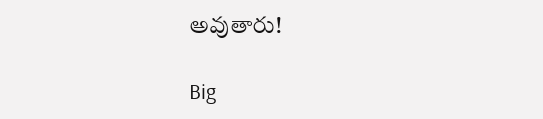అవుతారు!

Big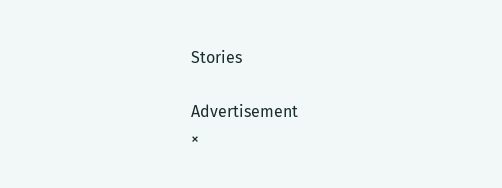Stories

Advertisement
×